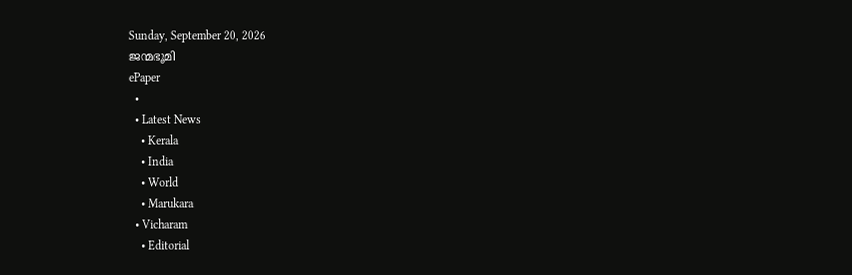Sunday, September 20, 2026
ജന്മഭൂമി
ePaper
  •
  • Latest News
    • Kerala
    • India
    • World
    • Marukara
  • Vicharam
    • Editorial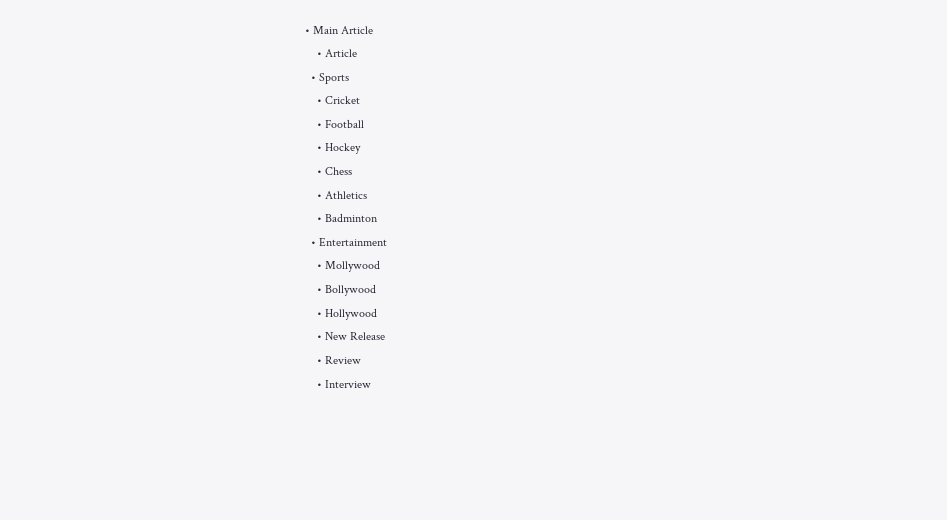• Main Article
    • Article
  • Sports
    • Cricket
    • Football
    • Hockey
    • Chess
    • Athletics
    • Badminton
  • Entertainment
    • Mollywood
    • Bollywood
    • Hollywood
    • New Release
    • Review
    • Interview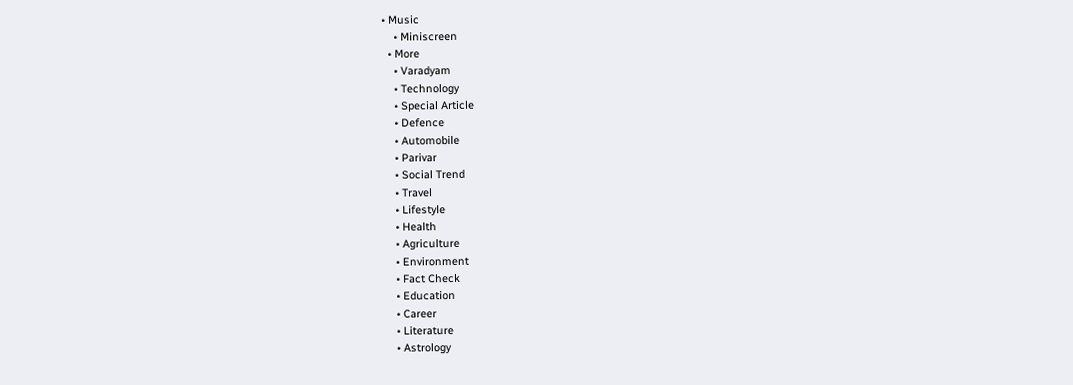• Music
    • Miniscreen
  • More
    • Varadyam
    • Technology
    • Special Article
    • Defence
    • Automobile
    • Parivar
    • Social Trend
    • Travel
    • Lifestyle
    • Health
    • Agriculture
    • Environment
    • Fact Check
    • Education
    • Career
    • Literature
    • Astrology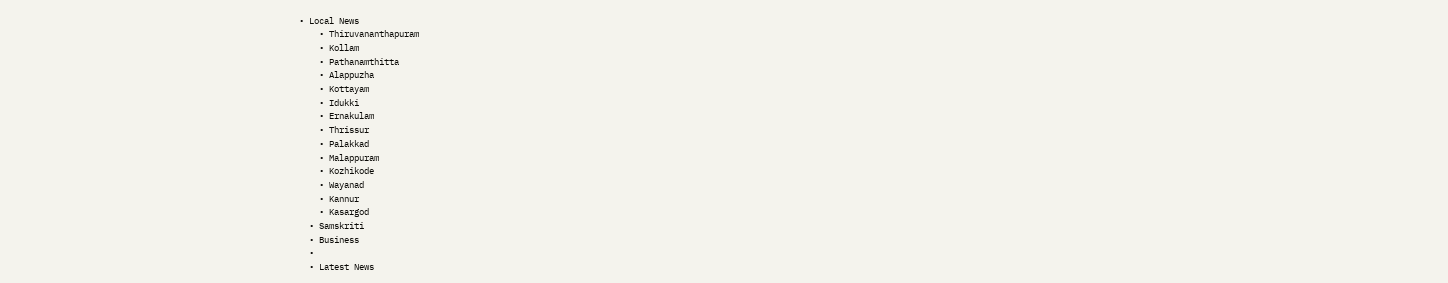• Local News
    • Thiruvananthapuram
    • Kollam
    • Pathanamthitta
    • Alappuzha
    • Kottayam
    • Idukki
    • Ernakulam
    • Thrissur
    • Palakkad
    • Malappuram
    • Kozhikode
    • Wayanad
    • Kannur
    • Kasargod
  • Samskriti
  • Business
  •
  • Latest News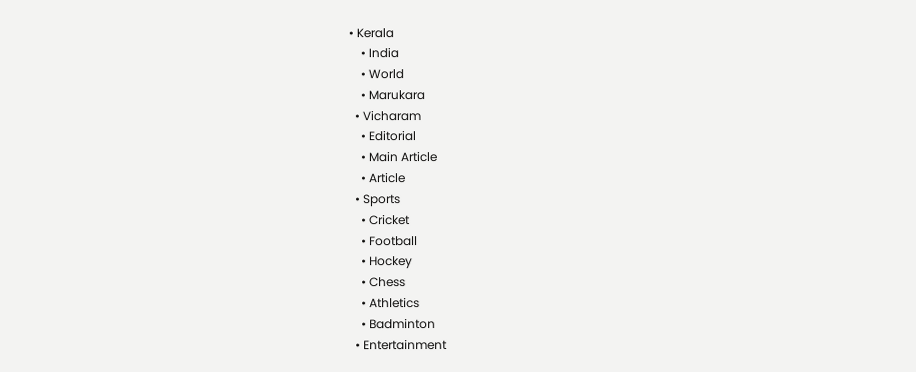• Kerala
    • India
    • World
    • Marukara
  • Vicharam
    • Editorial
    • Main Article
    • Article
  • Sports
    • Cricket
    • Football
    • Hockey
    • Chess
    • Athletics
    • Badminton
  • Entertainment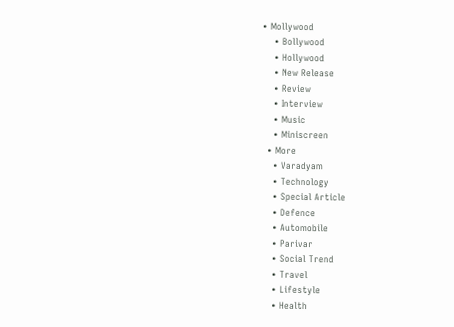• Mollywood
    • Bollywood
    • Hollywood
    • New Release
    • Review
    • Interview
    • Music
    • Miniscreen
  • More
    • Varadyam
    • Technology
    • Special Article
    • Defence
    • Automobile
    • Parivar
    • Social Trend
    • Travel
    • Lifestyle
    • Health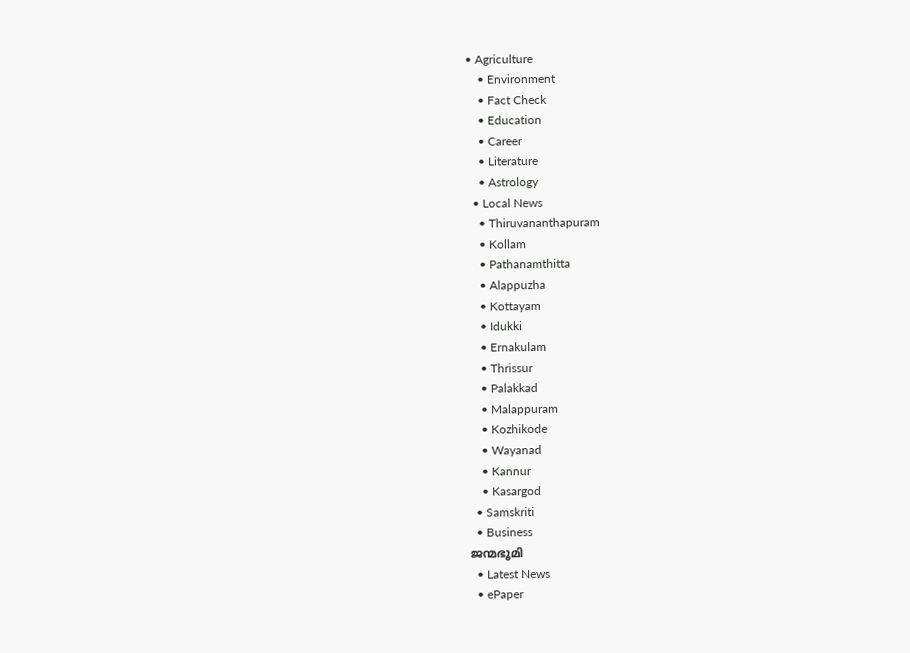• Agriculture
    • Environment
    • Fact Check
    • Education
    • Career
    • Literature
    • Astrology
  • Local News
    • Thiruvananthapuram
    • Kollam
    • Pathanamthitta
    • Alappuzha
    • Kottayam
    • Idukki
    • Ernakulam
    • Thrissur
    • Palakkad
    • Malappuram
    • Kozhikode
    • Wayanad
    • Kannur
    • Kasargod
  • Samskriti
  • Business
ജന്മഭൂമി
  • Latest News
  • ePaper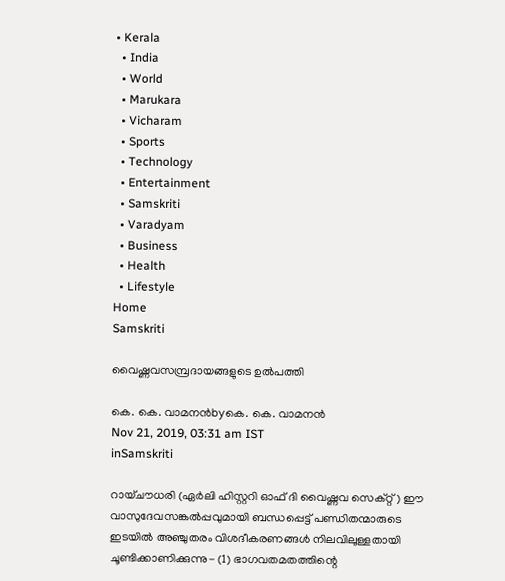• Kerala
  • India
  • World
  • Marukara
  • Vicharam
  • Sports
  • Technology
  • Entertainment
  • Samskriti
  • Varadyam
  • Business
  • Health
  • Lifestyle
Home
Samskriti

വൈഷ്ണവസമ്പ്രദായങ്ങളുടെ ഉല്‍പത്തി

കെ. കെ. വാമനന്‍byകെ. കെ. വാമനന്‍
Nov 21, 2019, 03:31 am IST
inSamskriti

റായ്ചൗധരി (ഏര്‍ലി ഹിസ്റ്ററി ഓഫ് ദി വൈഷ്ണവ സെക്റ്റ്) ഈ വാസുദേവസങ്കല്‍പ്പവുമായി ബന്ധപ്പെട്ട് പണ്ഡിതന്മാരുടെ ഇടയില്‍ അഞ്ചുതരം വിശദീകരണങ്ങള്‍ നിലവിലുള്ളതായി ചൂണ്ടിക്കാണിക്കുന്നു- (1) ഭാഗവതമതത്തിന്റെ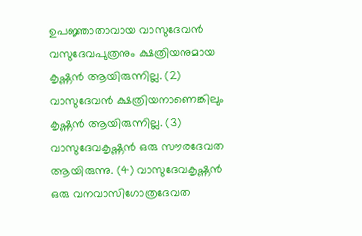ഉപജ്ഞാതാവായ വാസുദേവന്‍ വസുദേവപുത്രനും ക്ഷത്രിയനുമായ കൃഷ്ണന്‍ ആയിരുന്നില്ല. (2) വാസുദേവന്‍ ക്ഷത്രിയനാണെങ്കിലും കൃഷ്ണന്‍ ആയിരുന്നില്ല. (3) വാസുദേവകൃഷ്ണന്‍ ഒരു സൗരദേവത ആയിരുന്നു. (4) വാസുദേവകൃഷ്ണന്‍ ഒരു വനവാസിഗോത്രദേവത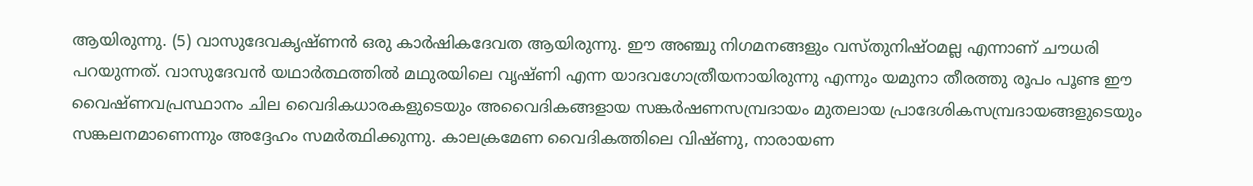ആയിരുന്നു. (5) വാസുദേവകൃഷ്ണന്‍ ഒരു കാര്‍ഷികദേവത ആയിരുന്നു. ഈ അഞ്ചു നിഗമനങ്ങളും വസ്തുനിഷ്ഠമല്ല എന്നാണ് ചൗധരി പറയുന്നത്. വാസുദേവന്‍ യഥാര്‍ത്ഥത്തില്‍ മഥുരയിലെ വൃഷ്ണി എന്ന യാദവഗോത്രീയനായിരുന്നു എന്നും യമുനാ തീരത്തു രൂപം പൂണ്ട ഈ വൈഷ്ണവപ്രസ്ഥാനം ചില വൈദികധാരകളുടെയും അവൈദികങ്ങളായ സങ്കര്‍ഷണസമ്പ്രദായം മുതലായ പ്രാദേശികസമ്പ്രദായങ്ങളുടെയും സങ്കലനമാണെന്നും അദ്ദേഹം സമര്‍ത്ഥിക്കുന്നു. കാലക്രമേണ വൈദികത്തിലെ വിഷ്ണു, നാരായണ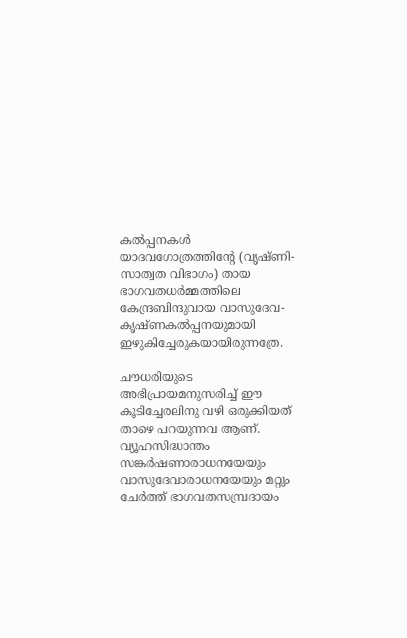കല്‍പ്പനകള്‍ യാദവഗോത്രത്തിന്റേ (വൃഷ്ണി-സാത്വത വിഭാഗം) തായ ഭാഗവതധര്‍മ്മത്തിലെ കേന്ദ്രബിന്ദുവായ വാസുദേവ-കൃഷ്ണകല്‍പ്പനയുമായി ഇഴുകിച്ചേരുകയായിരുന്നത്രേ.

ചൗധരിയുടെ അഭിപ്രായമനുസരിച്ച് ഈ കൂടിച്ചേരലിനു വഴി ഒരുക്കിയത് താഴെ പറയുന്നവ ആണ്. വ്യൂഹസിദ്ധാന്തം സങ്കര്‍ഷണാരാധനയേയും വാസുദേവാരാധനയേയും മറ്റും ചേര്‍ത്ത് ഭാഗവതസമ്പ്രദായം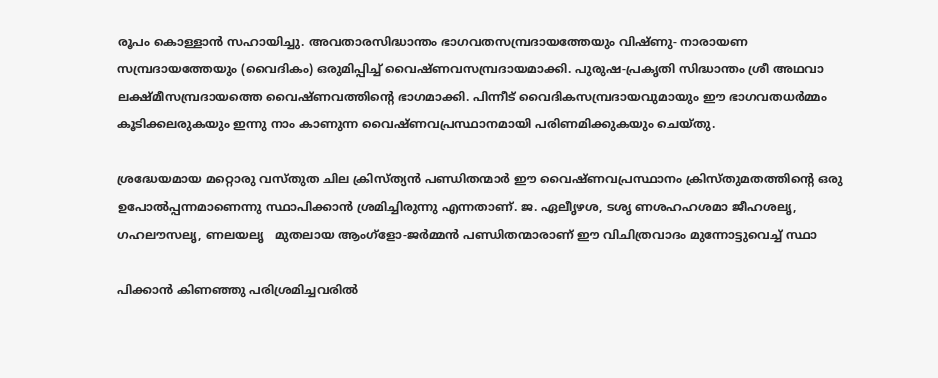രൂപം കൊള്ളാന്‍ സഹായിച്ചു. അവതാരസിദ്ധാന്തം ഭാഗവതസമ്പ്രദായത്തേയും വിഷ്ണു- നാരായണ സമ്പ്രദായത്തേയും (വൈദികം) ഒരുമിപ്പിച്ച് വൈഷ്ണവസമ്പ്രദായമാക്കി. പുരുഷ-പ്രകൃതി സിദ്ധാന്തം ശ്രീ അഥവാ ലക്ഷ്മീസമ്പ്രദായത്തെ വൈഷ്ണവത്തിന്റെ ഭാഗമാക്കി. പിന്നീട് വൈദികസമ്പ്രദായവുമായും ഈ ഭാഗവതധര്‍മ്മം കൂടിക്കലരുകയും ഇന്നു നാം കാണുന്ന വൈഷ്ണവപ്രസ്ഥാനമായി പരിണമിക്കുകയും ചെയ്തു.

ശ്രദ്ധേയമായ മറ്റൊരു വസ്തുത ചില ക്രിസ്ത്യന്‍ പണ്ഡിതന്മാര്‍ ഈ വൈഷ്ണവപ്രസ്ഥാനം ക്രിസ്തുമതത്തിന്റെ ഒരു ഉപോല്‍പ്പന്നമാണെന്നു സ്ഥാപിക്കാന്‍ ശ്രമിച്ചിരുന്നു എന്നതാണ്. ജ. ഏലീൃഴശ, ടശൃ ണശഹഹശമാ ജീഹശലൃ, ഗഹലൗസലൃ, ണലയലൃ   മുതലായ ആംഗ്‌ളോ-ജര്‍മ്മന്‍ പണ്ഡിതന്മാരാണ് ഈ വിചിത്രവാദം മുന്നോട്ടുവെച്ച് സ്ഥാ

പിക്കാന്‍ കിണഞ്ഞു പരിശ്രമിച്ചവരില്‍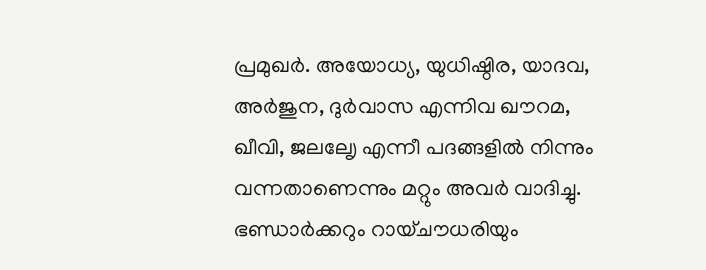പ്രമുഖര്‍. അയോധ്യ, യുധിഷ്ഠിര, യാദവ, അര്‍ജുന, ദുര്‍വാസ എന്നിവ ഖൗറമ, ഖീവി, ജലലേൃ എന്നീ പദങ്ങളില്‍ നിന്നും വന്നതാണെന്നും മറ്റും അവര്‍ വാദിച്ചു. ഭണ്ഡാര്‍ക്കറും റായ്ചൗധരിയും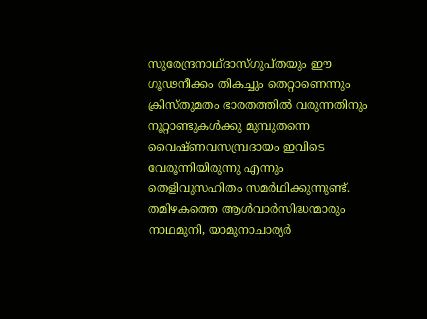സുരേന്ദ്രനാഥ്ദാസ്ഗുപ്തയും ഈ ഗൂഢനീക്കം തികച്ചും തെറ്റാണെന്നും ക്രിസ്തുമതം ഭാരതത്തില്‍ വരുന്നതിനും നൂറ്റാണ്ടുകള്‍ക്കു മുമ്പുതന്നെ വൈഷ്ണവസമ്പ്രദായം ഇവിടെ വേരൂന്നിയിരുന്നു എന്നും തെളിവുസഹിതം സമര്‍ഥിക്കുന്നുണ്ട്. തമിഴകത്തെ ആള്‍വാര്‍സിദ്ധന്മാരും നാഥമുനി, യാമുനാചാര്യര്‍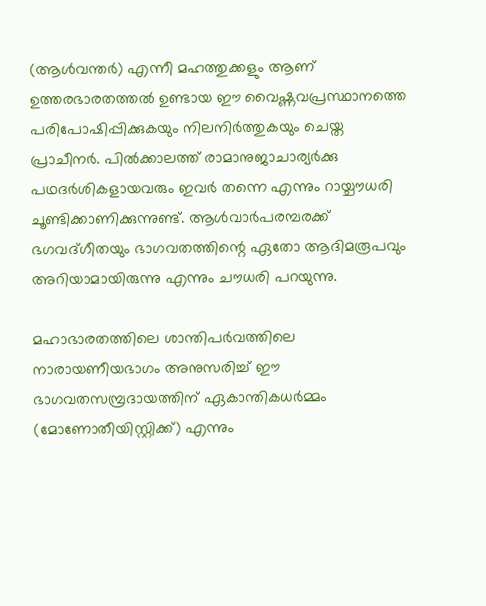(ആള്‍വന്തര്‍) എന്നീ മഹത്തുക്കളും ആണ് ഉത്തരഭാരതത്തല്‍ ഉണ്ടായ ഈ വൈഷ്ണവപ്രസ്ഥാനത്തെ പരിപോഷിപ്പിക്കുകയും നിലനിര്‍ത്തുകയും ചെയ്ത പ്രാചീനര്‍. പില്‍ക്കാലത്ത് രാമാനുജാചാര്യര്‍ക്കു പഥദര്‍ശികളായവരും ഇവര്‍ തന്നെ എന്നും റായ്ചൗധരി ചൂണ്ടിക്കാണിക്കുന്നുണ്ട്. ആള്‍വാര്‍പരമ്പരക്ക് ഭഗവദ്ഗീതയും ഭാഗവതത്തിന്റെ ഏതോ ആദിമരൂപവും അറിയാമായിരുന്നു എന്നും ചൗധരി പറയുന്നു.

മഹാഭാരതത്തിലെ ശാന്തിപര്‍വത്തിലെ നാരായണീയഭാഗം അനുസരിച്ച് ഈ ഭാഗവതസമ്പ്രദായത്തിന് ഏകാന്തികധര്‍മ്മം (മോണോതീയിസ്റ്റിക്ക്) എന്നും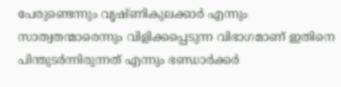പേരുണ്ടെന്നും വൃഷ്ണികുലക്കാര്‍ എന്നും സാത്വതന്മാരെന്നും വിളിക്കപ്പെടുന്ന വിഭാഗമാണ് ഇതിനെ പിന്തുടര്‍ന്നിരുന്നത് എന്നും ഭണ്ഡാര്‍ക്കര്‍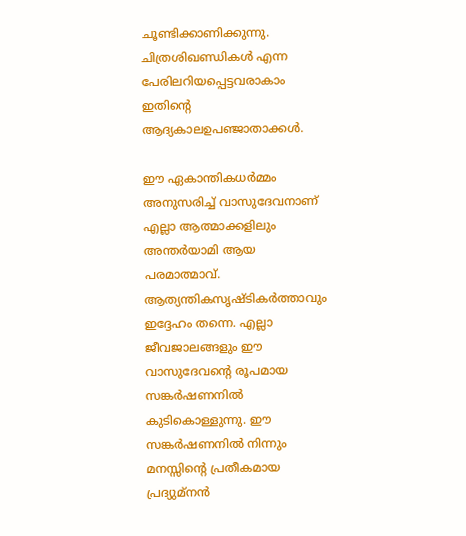ചൂണ്ടിക്കാണിക്കുന്നു. ചിത്രശിഖണ്ഡികള്‍ എന്ന പേരിലറിയപ്പെട്ടവരാകാം ഇതിന്റെ ആദ്യകാലഉപഞ്ജാതാക്കള്‍.

ഈ ഏകാന്തികധര്‍മ്മം അനുസരിച്ച് വാസുദേവനാണ് എല്ലാ ആത്മാക്കളിലും അന്തര്‍യാമി ആയ പരമാത്മാവ്. ആത്യന്തികസൃഷ്ടികര്‍ത്താവും ഇദ്ദേഹം തന്നെ. എല്ലാ ജീവജാലങ്ങളും ഈ വാസുദേവന്റെ രൂപമായ സങ്കര്‍ഷണനില്‍ കുടികൊള്ളുന്നു. ഈ സങ്കര്‍ഷണനില്‍ നിന്നും മനസ്സിന്റെ പ്രതീകമായ പ്രദ്യുമ്‌നന്‍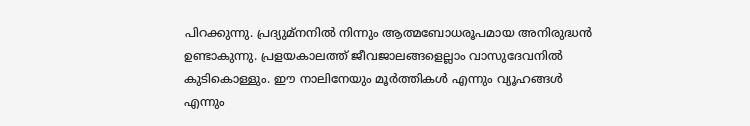പിറക്കുന്നു. പ്രദ്യുമ്‌നനില്‍ നിന്നും ആത്മബോധരൂപമായ അനിരുദ്ധന്‍ ഉണ്ടാകുന്നു. പ്രളയകാലത്ത് ജീവജാലങ്ങളെല്ലാം വാസുദേവനില്‍ കുടികൊള്ളും. ഈ നാലിനേയും മൂര്‍ത്തികള്‍ എന്നും വ്യൂഹങ്ങള്‍ എന്നും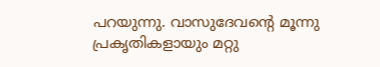പറയുന്നു. വാസുദേവന്റെ മൂന്നു പ്രകൃതികളായും മറ്റു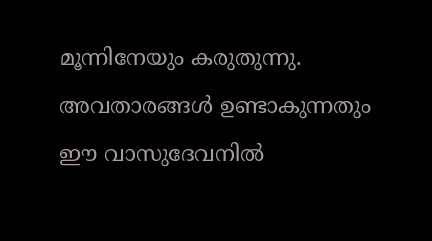മൂന്നിനേയും കരുതുന്നു. അവതാരങ്ങള്‍ ഉണ്ടാകുന്നതും ഈ വാസുദേവനില്‍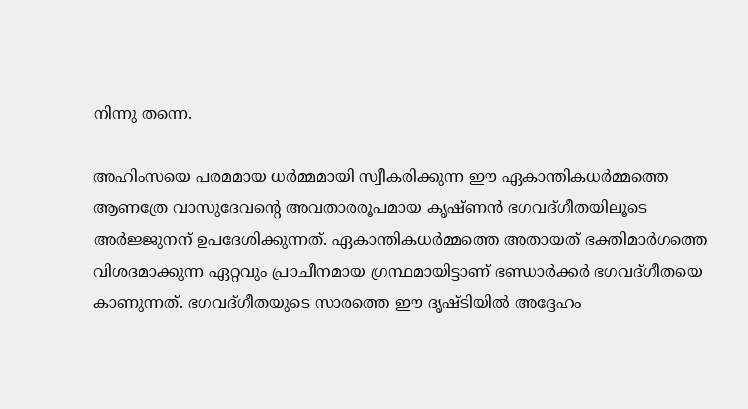നിന്നു തന്നെ.

അഹിംസയെ പരമമായ ധര്‍മ്മമായി സ്വീകരിക്കുന്ന ഈ ഏകാന്തികധര്‍മ്മത്തെ ആണത്രേ വാസുദേവന്റെ അവതാരരൂപമായ കൃഷ്ണന്‍ ഭഗവദ്ഗീതയിലൂടെ അര്‍ജ്ജുനന് ഉപദേശിക്കുന്നത്. ഏകാന്തികധര്‍മ്മത്തെ അതായത് ഭക്തിമാര്‍ഗത്തെ വിശദമാക്കുന്ന ഏറ്റവും പ്രാചീനമായ ഗ്രന്ഥമായിട്ടാണ് ഭണ്ഡാര്‍ക്കര്‍ ഭഗവദ്ഗീതയെ കാണുന്നത്. ഭഗവദ്ഗീതയുടെ സാരത്തെ ഈ ദൃഷ്ടിയില്‍ അദ്ദേഹം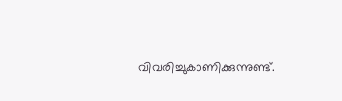വിവരിച്ചുകാണിക്കുന്നുണ്ട്.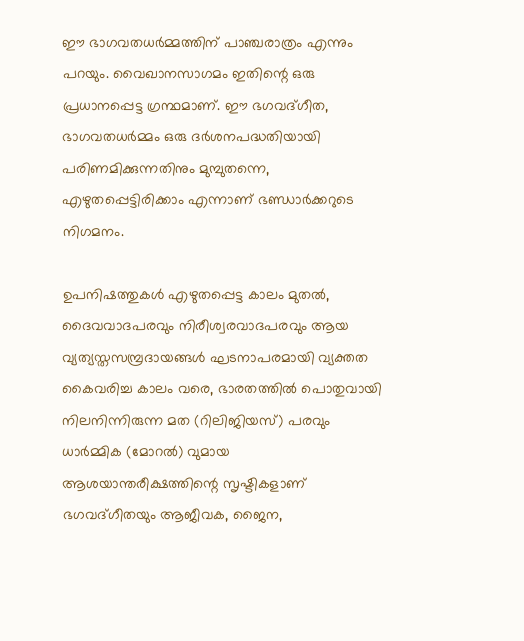ഈ ഭാഗവതധര്‍മ്മത്തിന് പാഞ്ചരാത്രം എന്നും പറയും. വൈഖാനസാഗമം ഇതിന്റെ ഒരു പ്രധാനപ്പെട്ട ഗ്രന്ഥമാണ്. ഈ ഭഗവദ്ഗീത, ഭാഗവതധര്‍മ്മം ഒരു ദര്‍ശനപദ്ധതിയായി പരിണമിക്കുന്നതിനും മുമ്പുതന്നെ, എഴുതപ്പെട്ടിരിക്കാം എന്നാണ് ഭണ്ഡാര്‍ക്കറുടെ നിഗമനം.

ഉപനിഷത്തുകള്‍ എഴുതപ്പെട്ട കാലം മുതല്‍, ദൈവവാദപരവും നിരീശ്വരവാദപരവും ആയ വ്യത്യസ്തസമ്പ്രദായങ്ങള്‍ ഘടനാപരമായി വ്യക്തത കൈവരിച്ച കാലം വരെ, ഭാരതത്തില്‍ പൊതുവായി നിലനിന്നിരുന്ന മത (റിലിജിയസ്) പരവും ധാര്‍മ്മിക (മോറല്‍) വുമായ ആശയാന്തരീക്ഷത്തിന്റെ സൃഷ്ടികളാണ് ഭഗവദ്ഗീതയും ആജീവക, ജൈന,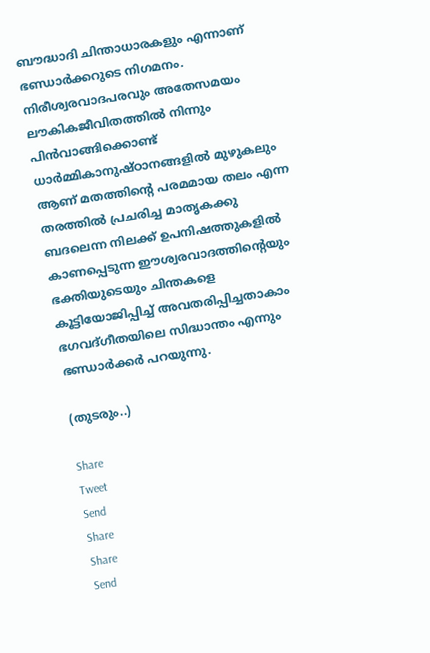ബൗദ്ധാദി ചിന്താധാരകളും എന്നാണ് ഭണ്ഡാര്‍ക്കറുടെ നിഗമനം. നിരീശ്വരവാദപരവും അതേസമയം ലൗകികജീവിതത്തില്‍ നിന്നും പിന്‍വാങ്ങിക്കൊണ്ട് ധാര്‍മ്മികാനുഷ്ഠാനങ്ങളില്‍ മുഴുകലും ആണ് മതത്തിന്റെ പരമമായ തലം എന്ന തരത്തില്‍ പ്രചരിച്ച മാതൃകക്കു ബദലെന്ന നിലക്ക് ഉപനിഷത്തുകളില്‍ കാണപ്പെടുന്ന ഈശ്വരവാദത്തിന്റെയും ഭക്തിയുടെയും ചിന്തകളെ കൂട്ടിയോജിപ്പിച്ച് അവതരിപ്പിച്ചതാകാം ഭഗവദ്ഗീതയിലെ സിദ്ധാന്തം എന്നും ഭണ്ഡാര്‍ക്കര്‍ പറയുന്നു.

(തുടരും..)

Share
Tweet
Send
Share
Share
Send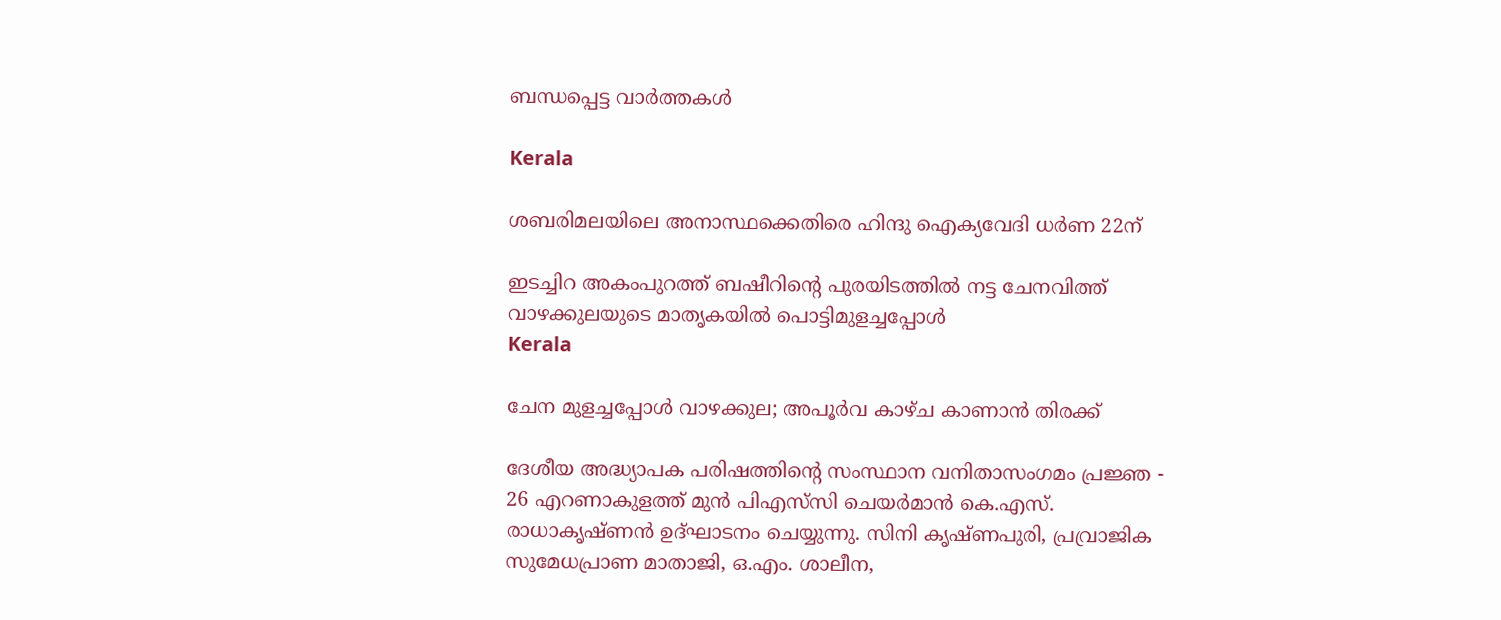ബന്ധപ്പെട്ട വാര്‍ത്തകള്‍

Kerala

ശബരിമലയിലെ അനാസ്ഥക്കെതിരെ ഹിന്ദു ഐക്യവേദി ധര്‍ണ 22ന്

ഇടച്ചിറ അകംപുറത്ത് ബഷീറിന്റെ പുരയിടത്തില്‍ നട്ട ചേനവിത്ത് വാഴക്കുലയുടെ മാതൃകയില്‍ പൊട്ടിമുളച്ചപ്പോള്‍
Kerala

ചേന മുളച്ചപ്പോള്‍ വാഴക്കുല; അപൂര്‍വ കാഴ്ച കാണാന്‍ തിരക്ക്

ദേശീയ അദ്ധ്യാപക പരിഷത്തിന്റെ സംസ്ഥാന വനിതാസംഗമം പ്രജ്ഞ - 26 എറണാകുളത്ത് മുന്‍ പിഎസ്‌സി ചെയര്‍മാന്‍ കെ.എസ്. രാധാകൃഷ്ണന്‍ ഉദ്ഘാടനം ചെയ്യുന്നു. സിനി കൃഷ്ണപുരി, പ്രവ്രാജിക സുമേധപ്രാണ മാതാജി, ഒ.എം. ശാലീന,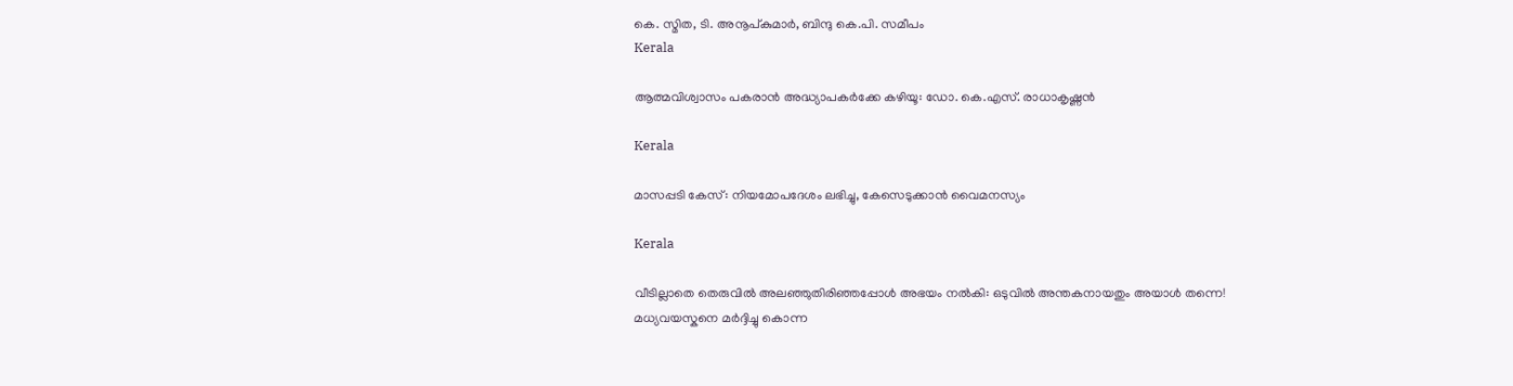കെ. സ്മിത, ടി. അനൂപ്കുമാര്‍, ബിന്ദു കെ.പി. സമീപം
Kerala

ആത്മവിശ്വാസം പകരാന്‍ അദ്ധ്യാപകര്‍ക്കേ കഴിയൂ: ഡോ. കെ.എസ്. രാധാകൃഷ്ണന്‍

Kerala

മാസപ്പടി കേസ്: നിയമോപദേശം ലഭിച്ചു, കേസെടുക്കാന്‍ വൈമനസ്യം

Kerala

വീടില്ലാതെ തെരുവിൽ അലഞ്ഞുതിരിഞ്ഞപ്പോൾ അഭയം നൽകി: ഒടുവിൽ അന്തകനായതും അയാൾ തന്നെ! മധ്യവയസ്കനെ മർദ്ദിച്ചു കൊന്ന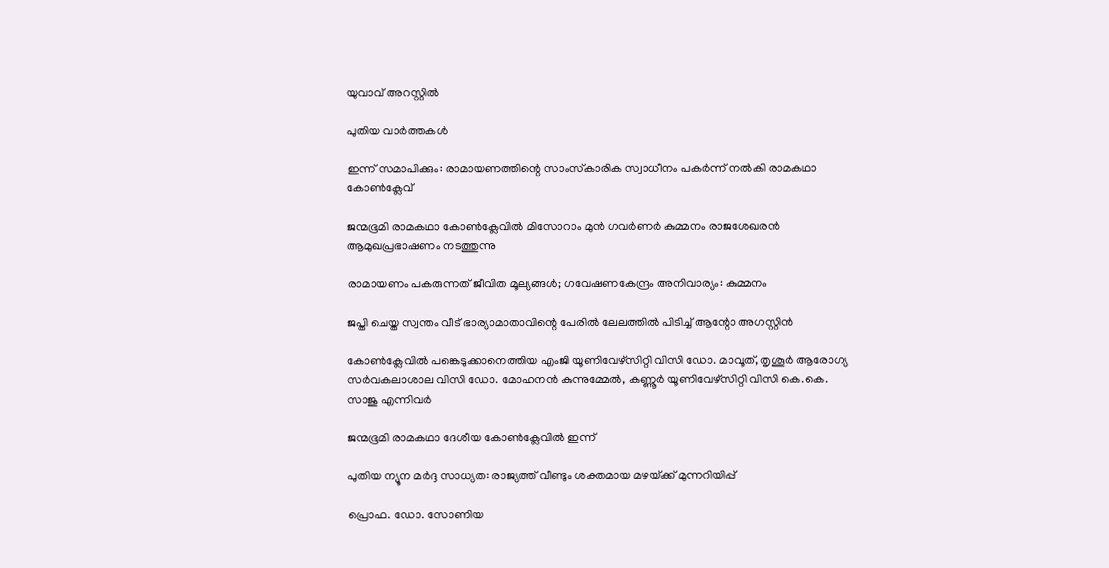യുവാവ് അറസ്റ്റിൽ

പുതിയ വാര്‍ത്തകള്‍

ഇന്ന് സമാപിക്കും: രാമായണത്തിന്റെ സാംസ്‌കാരിക സ്വാധീനം പകര്‍ന്ന് നല്‍കി രാമകഥാ കോണ്‍ക്ലേവ്

ജന്മഭൂമി രാമകഥാ കോണ്‍ക്ലേവില്‍ മിസോറാം മുന്‍ ഗവര്‍ണര്‍ കുമ്മനം രാജശേഖരന്‍ ആമുഖപ്രഭാഷണം നടത്തുന്നു

രാമായണം പകരുന്നത് ജീവിത മൂല്യങ്ങള്‍; ഗവേഷണകേന്ദ്രം അനിവാര്യം: കുമ്മനം

ജപ്തി ചെയ്ത സ്വന്തം വീട് ഭാര്യാമാതാവിന്റെ പേരിൽ ലേലത്തിൽ പിടിച്ച് ആന്റോ അഗസ്റ്റിൻ

കോണ്‍ക്ലേവില്‍ പങ്കെടുക്കാനെത്തിയ എംജി യൂണിവേഴ്‌സിറ്റി വിസി ഡോ. മാവൂത്, തൃശൂര്‍ ആരോഗ്യ സര്‍വകലാശാല വിസി ഡോ. മോഹനന്‍ കുന്നുമ്മേല്‍, കണ്ണൂര്‍ യൂണിവേഴ്‌സിറ്റി വിസി കെ.കെ. സാജു എന്നിവര്‍

ജന്മഭൂമി രാമകഥാ ദേശീയ കോണ്‍ക്ലേവില്‍ ഇന്ന്

പുതിയ ന്യൂന മർദ്ദ സാധ്യത: രാജ്യത്ത് വീണ്ടും ശക്തമായ മഴയ്‌ക്ക് മുന്നറിയിപ്പ്

പ്രൊഫ. ഡോ. സോണിയ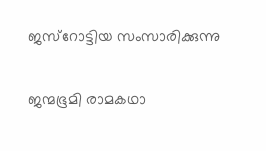ജസ്‌റോട്ടിയ സംസാരിക്കുന്നു

ജന്മഭൂമി രാമകഥാ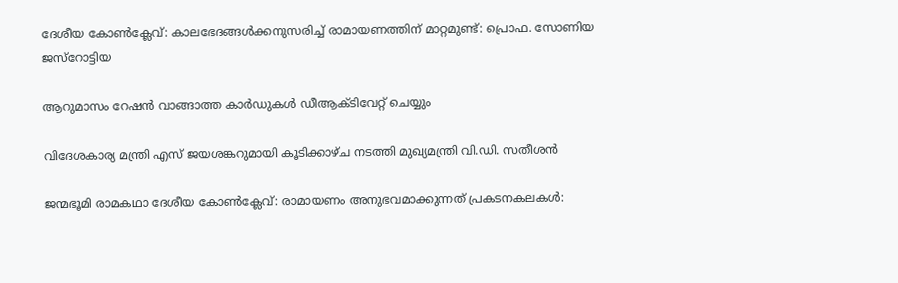ദേശീയ കോണ്‍ക്ലേവ്: കാലഭേദങ്ങള്‍ക്കനുസരിച്ച് രാമായണത്തിന് മാറ്റമുണ്ട്: പ്രൊഫ. സോണിയ ജസ്‌റോട്ടിയ

ആറുമാസം റേഷന്‍ വാങ്ങാത്ത കാര്‍ഡുകള്‍ ഡീആക്ടിവേറ്റ് ചെയ്യും

വിദേശകാര്യ മന്ത്രി എസ് ജയശങ്കറുമായി കൂടിക്കാഴ്‌ച നടത്തി മുഖ്യമന്ത്രി വി.ഡി. സതീശൻ

ജന്മഭൂമി രാമകഥാ ദേശീയ കോണ്‍ക്ലേവ്: രാമായണം അനുഭവമാക്കുന്നത് പ്രകടനകലകള്‍: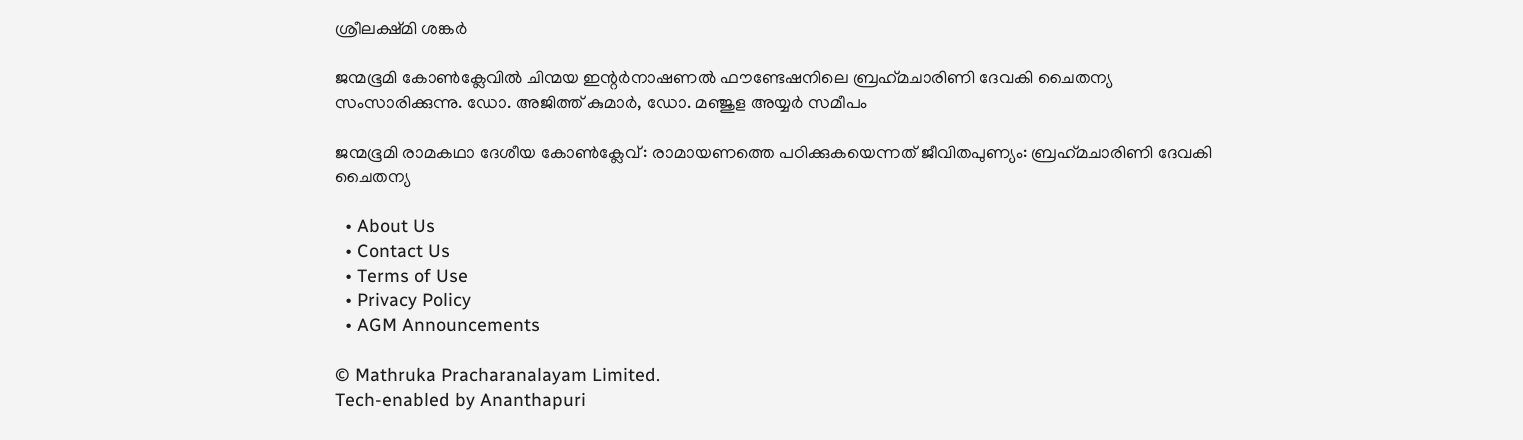ശ്രീലക്ഷ്മി ശങ്കര്‍

ജന്മഭൂമി കോണ്‍ക്ലേവില്‍ ചിന്മയ ഇന്റര്‍നാഷണല്‍ ഫൗണ്ടേഷനിലെ ബ്രഹ്‌മചാരിണി ദേവകി ചൈതന്യ സംസാരിക്കുന്നു. ഡോ. അജിത്ത് കുമാര്‍, ഡോ. മഞ്ജുള അയ്യര്‍ സമീപം

ജന്മഭൂമി രാമകഥാ ദേശീയ കോണ്‍ക്ലേവ്: രാമായണത്തെ പഠിക്കുകയെന്നത് ജീവിതപുണ്യം: ബ്രഹ്‌മചാരിണി ദേവകി ചൈതന്യ

  • About Us
  • Contact Us
  • Terms of Use
  • Privacy Policy
  • AGM Announcements

© Mathruka Pracharanalayam Limited.
Tech-enabled by Ananthapuri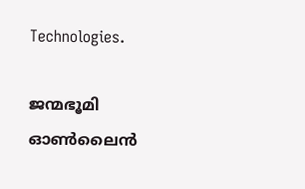Technologies.

ജന്മഭൂമി ഓണ്‍ലൈന്‍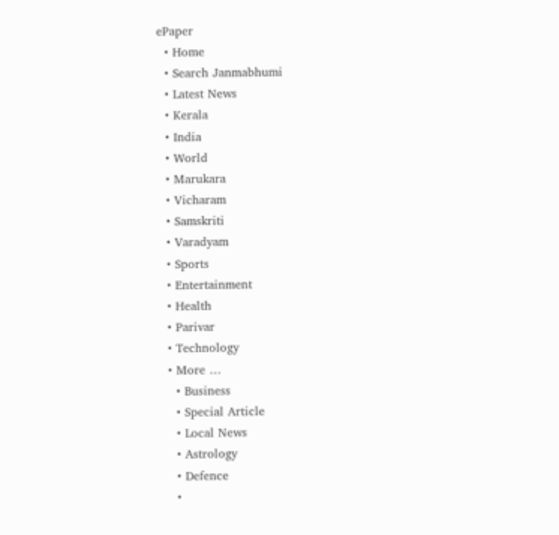ePaper
  • Home
  • Search Janmabhumi
  • Latest News
  • Kerala
  • India
  • World
  • Marukara
  • Vicharam
  • Samskriti
  • Varadyam
  • Sports
  • Entertainment
  • Health
  • Parivar
  • Technology
  • More …
    • Business
    • Special Article
    • Local News
    • Astrology
    • Defence
    •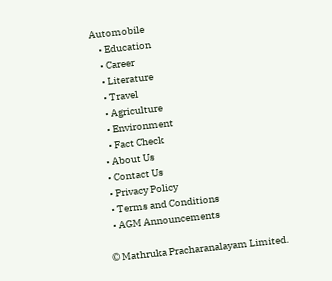Automobile
    • Education
    • Career
    • Literature
    • Travel
    • Agriculture
    • Environment
    • Fact Check
  • About Us
  • Contact Us
  • Privacy Policy
  • Terms and Conditions
  • AGM Announcements

© Mathruka Pracharanalayam Limited.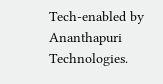Tech-enabled by Ananthapuri Technologies.